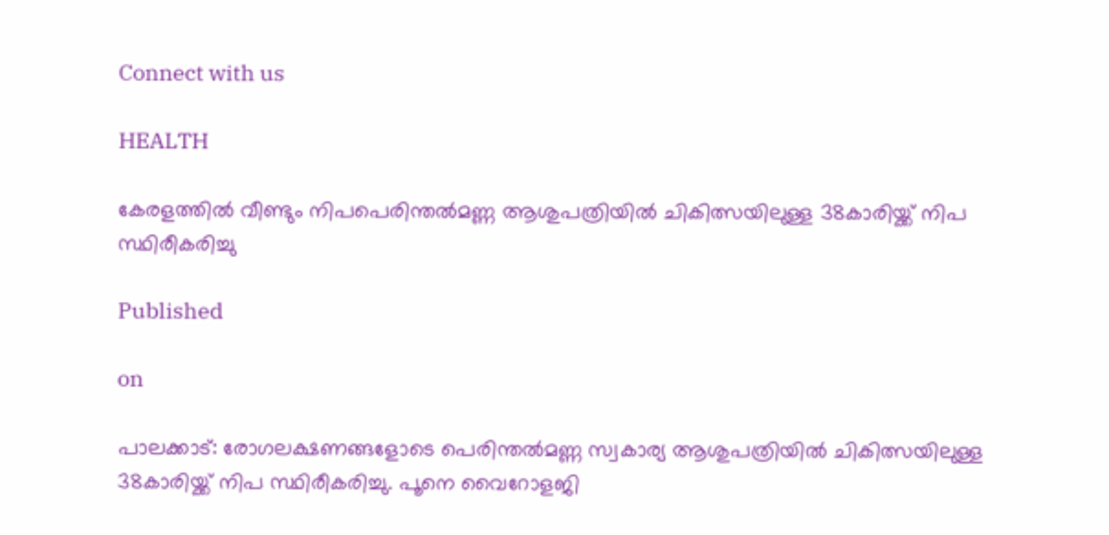Connect with us

HEALTH

കേരളത്തിൽ വീണ്ടും നിപപെരിന്തൽമണ്ണ ആശുപത്രിയിൽ ചികിത്സയിലുള്ള 38കാരിയ്ക്ക് നിപ സ്ഥിരീകരിച്ചു

Published

on

പാലക്കാട്: രോഗലക്ഷണങ്ങളോടെ പെരിന്തൽമണ്ണ സ്വകാര്യ ആശുപത്രിയിൽ ചികിത്സയിലുള്ള 38കാരിയ്ക്ക് നിപ സ്ഥിരീകരിച്ചു. പൂനെ വൈറോളജി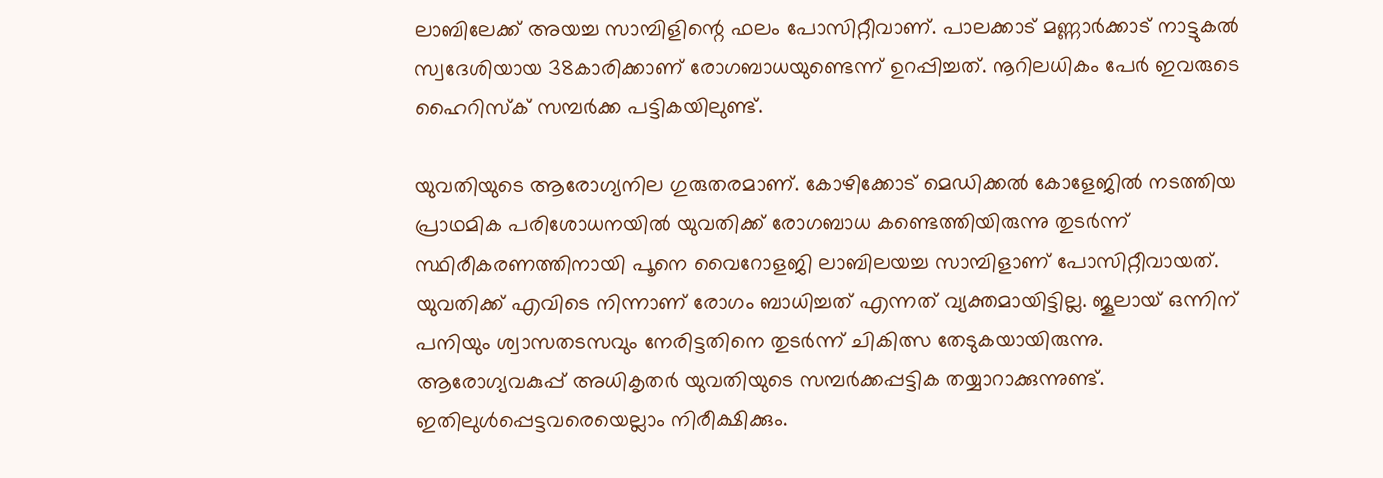ലാബിലേക്ക് അയച്ച സാമ്പിളിന്റെ ഫലം പോസിറ്റീവാണ്. പാലക്കാട് മണ്ണാർക്കാട് നാട്ടുകൽ സ്വദേശിയായ 38കാരിക്കാണ് രോഗബാധയുണ്ടെന്ന് ഉറപ്പിച്ചത്. നൂറിലധികം പേർ ഇവരുടെ ഹൈറിസ്‌ക് സമ്പർക്ക പട്ടികയിലുണ്ട്.

യുവതിയുടെ ആരോഗ്യനില ഗുരുതരമാണ്. കോഴിക്കോട് മെഡിക്കൽ കോളേജിൽ നടത്തിയ പ്രാഥമിക പരിശോധനയിൽ യുവതിക്ക് രോഗബാധ കണ്ടെത്തിയിരുന്നു തുടർന്ന് സ്ഥിരീകരണത്തിനായി പൂനെ വൈറോളജി ലാബിലയച്ച സാമ്പിളാണ് പോസിറ്റീവായത്.
യുവതിക്ക് എവിടെ നിന്നാണ് രോഗം ബാധിച്ചത് എന്നത് വ്യക്തമായിട്ടില്ല. ജൂലായ് ഒന്നിന് പനിയും ശ്വാസതടസവും നേരിട്ടതിനെ തുടർന്ന് ചികിത്സ തേടുകയായിരുന്നു. ആരോഗ്യവകുപ്പ് അധികൃതർ യുവതിയുടെ സമ്പർക്കപ്പട്ടിക തയ്യാറാക്കുന്നുണ്ട്. ഇതിലുൾപ്പെട്ടവരെയെല്ലാം നിരീക്ഷിക്കും.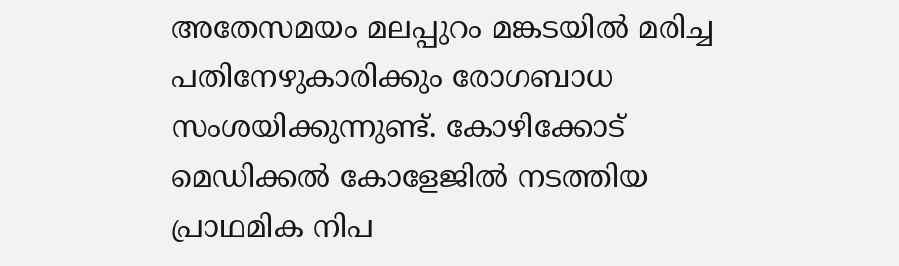അതേസമയം മലപ്പുറം മങ്കടയിൽ മരിച്ച പതിനേഴുകാരിക്കും രോഗബാധ സംശയിക്കുന്നുണ്ട്. കോഴിക്കോട് മെഡിക്കൽ കോളേജിൽ നടത്തിയ പ്രാഥമിക നിപ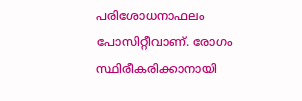പരിശോധനാഫലം പോസിറ്റീവാണ്. രോഗം സ്ഥിരീകരിക്കാനായി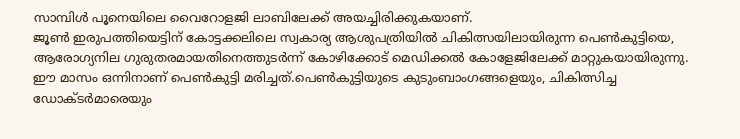സാമ്പിൾ പൂനെയിലെ വൈറോളജി ലാബിലേക്ക് അയച്ചിരിക്കുകയാണ്.
ജൂൺ ഇരുപത്തിയെട്ടിന് കോട്ടക്കലിലെ സ്വകാര്യ ആശുപത്രിയിൽ ചികിത്സയിലായിരുന്ന പെൺകുട്ടിയെ, ആരോഗ്യനില ഗുരുതരമായതിനെത്തുടർന്ന് കോഴിക്കോട് മെഡിക്കൽ കോളേജിലേക്ക് മാറ്റുകയായിരുന്നു. ഈ മാസം ഒന്നിനാണ് പെൺകുട്ടി മരിച്ചത്.പെൺകുട്ടിയുടെ കുടുംബാംഗങ്ങളെയും, ചികിത്സിച്ച ഡോക്ടർമാരെയും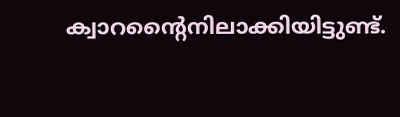ക്വാറന്റൈനിലാക്കിയിട്ടുണ്ട്.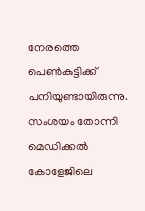നേരത്തെ പെൺകുട്ടിക്ക് പനിയുണ്ടായിരുന്നു. സംശയം തോന്നി മെഡിക്കൽ കോളേജിലെ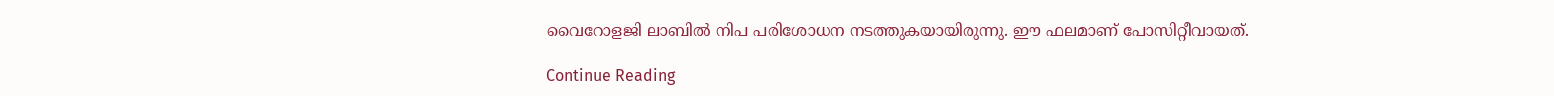വൈറോളജി ലാബിൽ നിപ പരിശോധന നടത്തുകയായിരുന്നു. ഈ ഫലമാണ് പോസിറ്റീവായത്.

Continue Reading